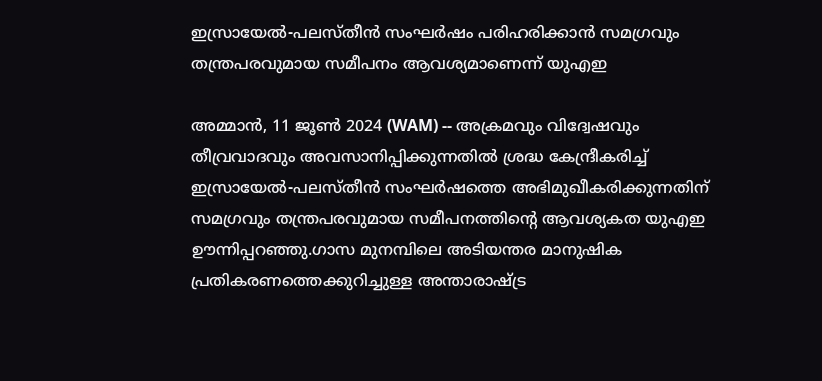ഇസ്രായേൽ-പലസ്തീൻ സംഘർഷം പരിഹരിക്കാൻ സമഗ്രവും തന്ത്രപരവുമായ സമീപനം ആവശ്യമാണെന്ന് യുഎഇ

അമ്മാൻ, 11 ജൂൺ 2024 (WAM) -- അക്രമവും വിദ്വേഷവും തീവ്രവാദവും അവസാനിപ്പിക്കുന്നതിൽ ശ്രദ്ധ കേന്ദ്രീകരിച്ച് ഇസ്രായേൽ-പലസ്തീൻ സംഘർഷത്തെ അഭിമുഖീകരിക്കുന്നതിന് സമഗ്രവും തന്ത്രപരവുമായ സമീപനത്തിൻ്റെ ആവശ്യകത യുഎഇ ഊന്നിപ്പറഞ്ഞു.ഗാസ മുനമ്പിലെ അടിയന്തര മാനുഷിക പ്രതികരണത്തെക്കുറിച്ചുള്ള അന്താരാഷ്ട്ര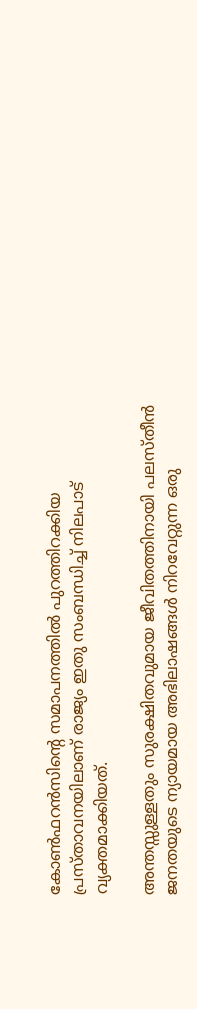കോൺഫറൻസിൻ്റെ സമാപനത്തിൽ പുറത്തിറക്കിയ പ്രസ്താവനയിലാണ് രാജ്യം ഇതു സംബന്ധിച്ച് നിലപാട് വ്യക്തമാക്കിയത്.

അന്തസ്സുള്ളതും സുരക്ഷിതവുമായ ജീവിതത്തിനായി പലസ്തീൻ ജനതയുടെ ന്യായമായ അഭിലാഷങ്ങൾ നിറവേറ്റുന്ന ഒരു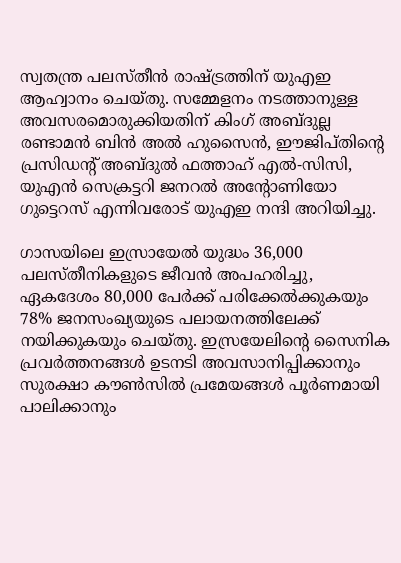സ്വതന്ത്ര പലസ്തീൻ രാഷ്ട്രത്തിന് യുഎഇ ആഹ്വാനം ചെയ്തു. സമ്മേളനം നടത്താനുള്ള അവസരമൊരുക്കിയതിന് കിംഗ് അബ്ദുല്ല രണ്ടാമൻ ബിൻ അൽ ഹുസൈൻ, ഈജിപ്തിൻ്റെ പ്രസിഡൻ്റ് അബ്ദുൽ ഫത്താഹ് എൽ-സിസി, യുഎൻ സെക്രട്ടറി ജനറൽ അൻ്റോണിയോ ഗുട്ടെറസ് എന്നിവരോട് യുഎഇ നന്ദി അറിയിച്ചു.

ഗാസയിലെ ഇസ്രായേൽ യുദ്ധം 36,000 പലസ്തീനികളുടെ ജീവൻ അപഹരിച്ചു, ഏകദേശം 80,000 പേർക്ക് പരിക്കേൽക്കുകയും 78% ജനസംഖ്യയുടെ പലായനത്തിലേക്ക് നയിക്കുകയും ചെയ്തു. ഇസ്രയേലിൻ്റെ സൈനിക പ്രവർത്തനങ്ങൾ ഉടനടി അവസാനിപ്പിക്കാനും സുരക്ഷാ കൗൺസിൽ പ്രമേയങ്ങൾ പൂർണമായി പാലിക്കാനും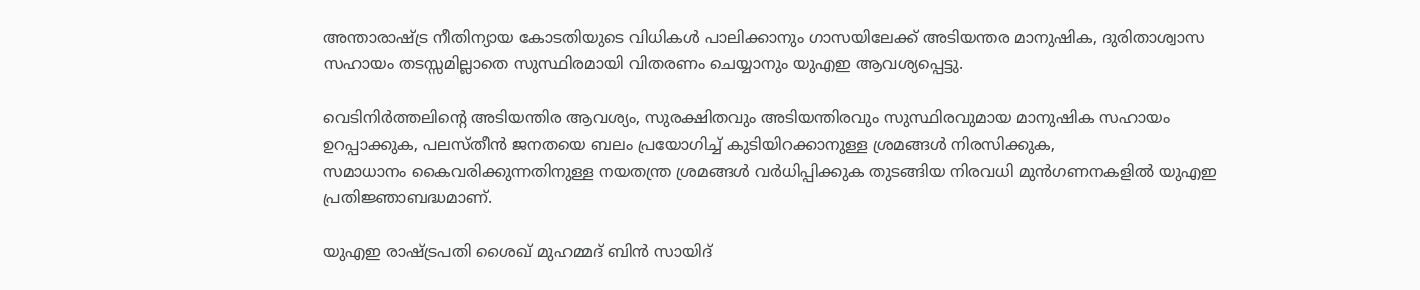അന്താരാഷ്ട്ര നീതിന്യായ കോടതിയുടെ വിധികൾ പാലിക്കാനും ഗാസയിലേക്ക് അടിയന്തര മാനുഷിക, ദുരിതാശ്വാസ സഹായം തടസ്സമില്ലാതെ സുസ്ഥിരമായി വിതരണം ചെയ്യാനും യുഎഇ ആവശ്യപ്പെട്ടു.

വെടിനിർത്തലിൻ്റെ അടിയന്തിര ആവശ്യം, സുരക്ഷിതവും അടിയന്തിരവും സുസ്ഥിരവുമായ മാനുഷിക സഹായം ഉറപ്പാക്കുക, പലസ്തീൻ ജനതയെ ബലം പ്രയോഗിച്ച് കുടിയിറക്കാനുള്ള ശ്രമങ്ങൾ നിരസിക്കുക,
സമാധാനം കൈവരിക്കുന്നതിനുള്ള നയതന്ത്ര ശ്രമങ്ങൾ വർധിപ്പിക്കുക തുടങ്ങിയ നിരവധി മുൻഗണനകളിൽ യുഎഇ പ്രതിജ്ഞാബദ്ധമാണ്.

യുഎഇ രാഷ്‌ട്രപതി ശൈഖ് മുഹമ്മദ് ബിൻ സായിദ്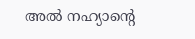അൽ നഹ്യാൻ്റെ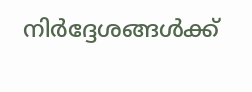നിർദ്ദേശങ്ങൾക്ക്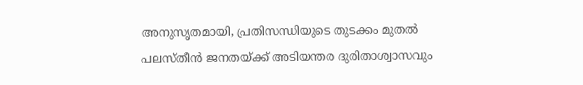അനുസൃതമായി, പ്രതിസന്ധിയുടെ തുടക്കം മുതൽ പലസ്തീൻ ജനതയ്ക്ക് അടിയന്തര ദുരിതാശ്വാസവും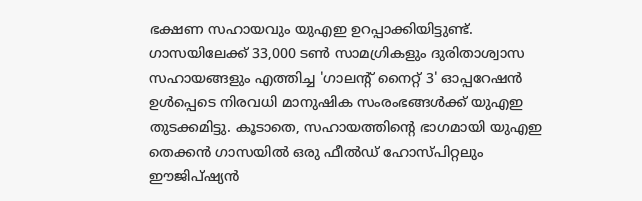ഭക്ഷണ സഹായവും യുഎഇ ഉറപ്പാക്കിയിട്ടുണ്ട്. ഗാസയിലേക്ക് 33,000 ടൺ സാമഗ്രികളും ദുരിതാശ്വാസ സഹായങ്ങളും എത്തിച്ച 'ഗാലൻ്റ് നൈറ്റ് 3' ഓപ്പറേഷൻ ഉൾപ്പെടെ നിരവധി മാനുഷിക സംരംഭങ്ങൾക്ക് യുഎഇ തുടക്കമിട്ടു. കൂടാതെ, സഹായത്തിന്റെ ഭാഗമായി യുഎഇ തെക്കൻ ഗാസയിൽ ഒരു ഫീൽഡ് ഹോസ്പിറ്റലും ഈജിപ്ഷ്യൻ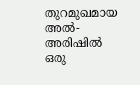തുറമുഖമായ അൽ-അരിഷിൽ ഒരു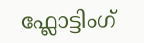ഫ്ലോട്ടിംഗ്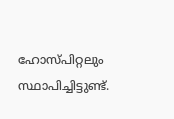ഹോസ്പിറ്റലും സ്ഥാപിച്ചിട്ടുണ്ട്.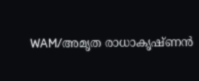WAM/അമൃത രാധാകൃഷ്ണൻ